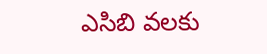ఎసిబి వలకు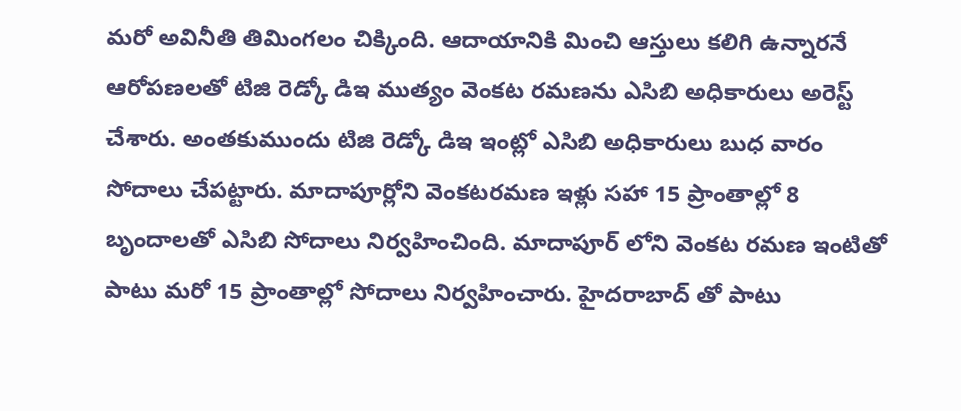మరో అవినీతి తిమింగలం చిక్కింది. ఆదాయానికి మించి ఆస్తులు కలిగి ఉన్నారనే ఆరోపణలతో టిజి రెడ్కో డిఇ ముత్యం వెంకట రమణను ఎసిబి అధికారులు అరెస్ట్ చేశారు. అంతకుముందు టిజి రెడ్కో డిఇ ఇంట్లో ఎసిబి అధికారులు బుధ వారం సోదాలు చేపట్టారు. మాదాపూర్లోని వెంకటరమణ ఇళ్లు సహా 15 ప్రాంతాల్లో 8 బృందాలతో ఎసిబి సోదాలు నిర్వహించింది. మాదాపూర్ లోని వెంకట రమణ ఇంటితో పాటు మరో 15 ప్రాంతాల్లో సోదాలు నిర్వహించారు. హైదరాబాద్ తో పాటు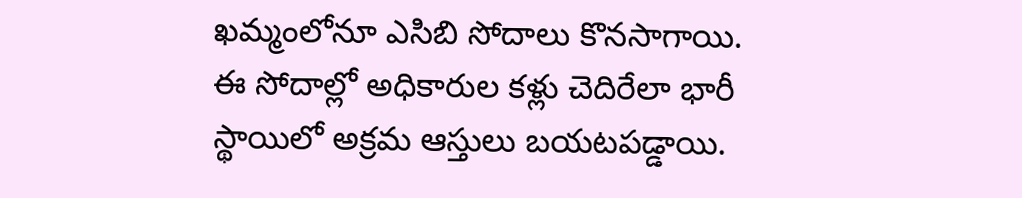ఖమ్మంలోనూ ఎసిబి సోదాలు కొనసాగాయి. ఈ సోదాల్లో అధికారుల కళ్లు చెదిరేలా భారీ స్థాయిలో అక్రమ ఆస్తులు బయటపడ్డాయి.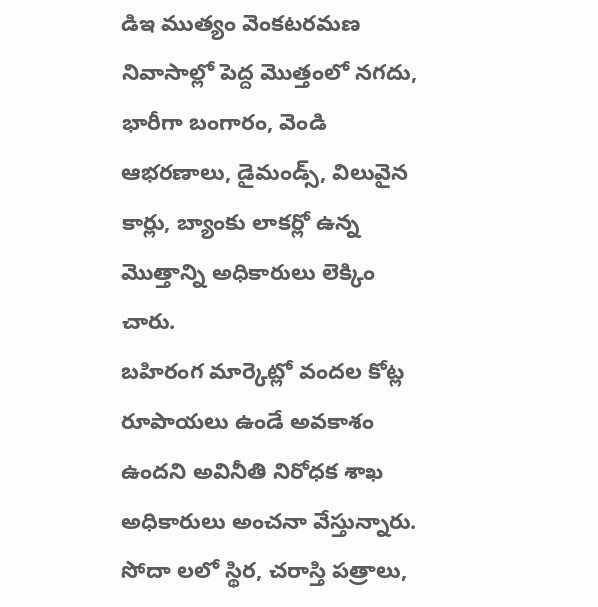డిఇ ముత్యం వెంకటరమణ నివాసాల్లో పెద్ద మొత్తంలో నగదు, భారీగా బంగారం, వెండి ఆభరణాలు, డైమండ్స్, విలువైన కార్లు, బ్యాంకు లాకర్లో ఉన్న మొత్తాన్ని అధికారులు లెక్కిం చారు.
బహిరంగ మార్కెట్లో వందల కోట్ల రూపాయలు ఉండే అవకాశం ఉందని అవినీతి నిరోధక శాఖ అధికారులు అంచనా వేస్తున్నారు. సోదా లలో స్థిర, చరాస్తి పత్రాలు,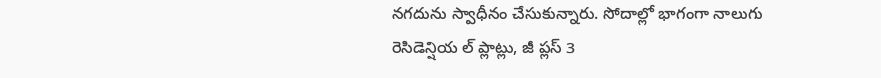నగదును స్వాధీనం చేసుకున్నారు. సోదాల్లో భాగంగా నాలుగు రెసిడెన్షియ ల్ ప్లాట్లు, జీ ప్లస్ 3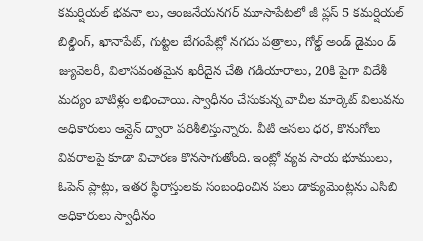కమర్షియల్ భవనా లు, ఆంజనేయనగర్ మూసాపేటలో జీ ప్లస్ 5 కమర్షియల్ బిల్డింగ్, ఖానాపేట్, గుట్టల బేగంపేట్లో నగదు పత్రాలు, గోల్డ్ అండ్ డైమం డ్ జ్యువెలరీ, విలాసవంతమైన ఖరీదైన చేతి గడియారాలు, 20కి పైగా విదేశీ మద్యం బాటిళ్లు లభించాయి. స్వాధీనం చేసుకున్న వాచీల మార్కెట్ విలువను అధికారులు ఆన్లైన్ ద్వారా పరిశీలిస్తున్నారు. వీటి అసలు ధర, కొనుగోలు వివరాలపై కూడా విచారణ కొనసాగుతోంది. ఇంట్లో వ్యవ సాయ భూములు, ఓపెన్ ప్లాట్లు, ఇతర స్థిరాస్తులకు సంబంధించిన పలు డాక్యుమెంట్లను ఎసిబి అధికారులు స్వాధీనం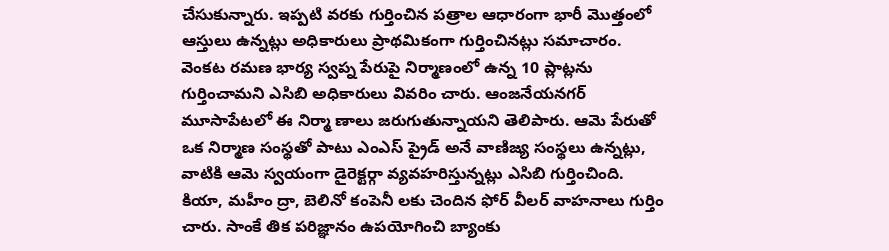చేసుకున్నారు. ఇప్పటి వరకు గుర్తించిన పత్రాల ఆధారంగా భారీ మొత్తంలో ఆస్తులు ఉన్నట్లు అధికారులు ప్రాథమికంగా గుర్తించినట్లు సమాచారం.
వెంకట రమణ భార్య స్వప్న పేరుపై నిర్మాణంలో ఉన్న 10 ప్లాట్లను గుర్తించామని ఎసిబి అధికారులు వివరిం చారు. ఆంజనేయనగర్ మూసాపేటలో ఈ నిర్మా ణాలు జరుగుతున్నాయని తెలిపారు. ఆమె పేరుతో ఒక నిర్మాణ సంస్థతో పాటు ఎంఎస్ ప్రైడ్ అనే వాణిజ్య సంస్థలు ఉన్నట్లు, వాటికి ఆమె స్వయంగా డైరెక్టర్గా వ్యవహరిస్తున్నట్లు ఎసిబి గుర్తించింది. కియా, మహీం ద్రా, బెలినో కంపెనీ లకు చెందిన ఫోర్ వీలర్ వాహనాలు గుర్తిం చారు. సాంకే తిక పరిజ్ఞానం ఉపయోగించి బ్యాంకు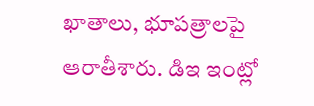ఖాతాలు, భూపత్రాలపై ఆరాతీశారు. డిఇ ఇంట్లో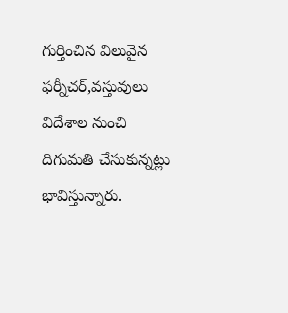గుర్తించిన విలువైన ఫర్నీచర్,వస్తువులు విదేశాల నుంచి దిగుమతి చేసుకున్నట్లు భావిస్తున్నారు.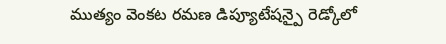ముత్యం వెంకట రమణ డిప్యూటేషన్పై రెడ్కోలో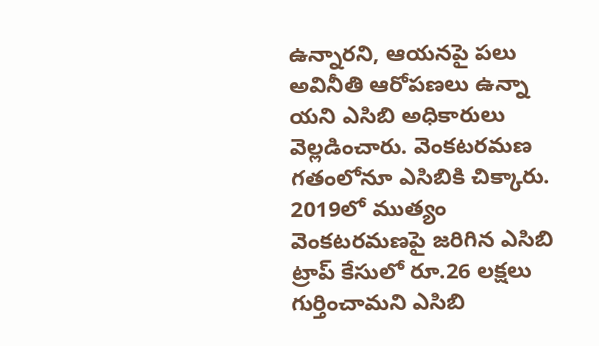ఉన్నారని, ఆయనపై పలు అవినీతి ఆరోపణలు ఉన్నా యని ఎసిబి అధికారులు వెల్లడించారు. వెంకటరమణ గతంలోనూ ఎసిబికి చిక్కారు. 2019లో ముత్యం వెంకటరమణపై జరిగిన ఎసిబి ట్రాప్ కేసులో రూ.26 లక్షలు గుర్తించామని ఎసిబి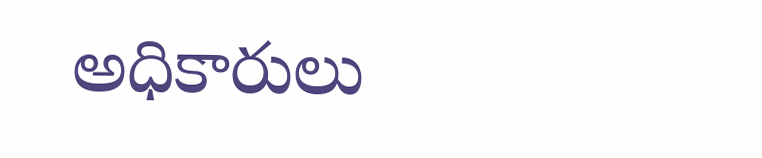అధికారులు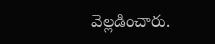వెల్లడించారు.